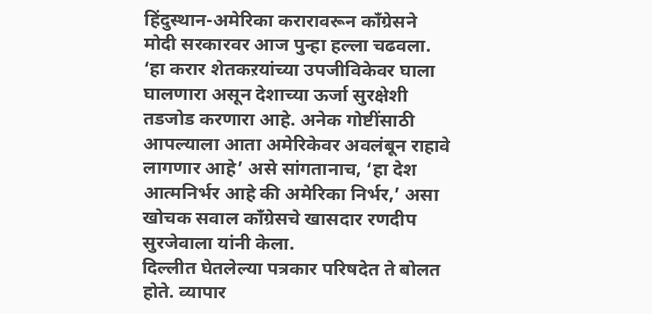हिंदुस्थान-अमेरिका करारावरून काँग्रेसने मोदी सरकारवर आज पुन्हा हल्ला चढवला. ‘हा करार शेतकऱयांच्या उपजीविकेवर घाला घालणारा असून देशाच्या ऊर्जा सुरक्षेशी तडजोड करणारा आहे. अनेक गोष्टींसाठी आपल्याला आता अमेरिकेवर अवलंबून राहावे लागणार आहे’ असे सांगतानाच, ‘हा देश आत्मनिर्भर आहे की अमेरिका निर्भर,’ असा खोचक सवाल काँग्रेसचे खासदार रणदीप सुरजेवाला यांनी केला.
दिल्लीत घेतलेल्या पत्रकार परिषदेत ते बोलत होते. व्यापार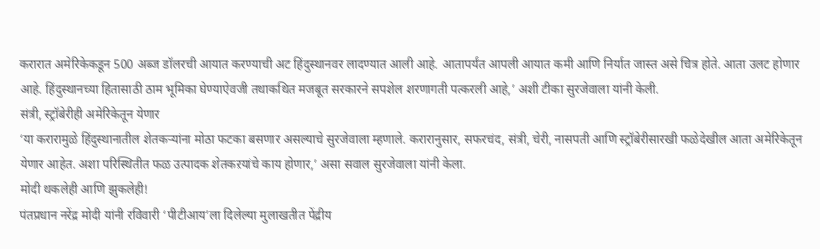करारात अमेरिकेकडून 500 अब्ज डॉलरची आयात करण्याची अट हिंदुस्थानवर लादण्यात आली आहे. आतापर्यंत आपली आयात कमी आणि निर्यात जास्त असे चित्र होते. आता उलट होणार आहे. हिंदुस्थानच्या हितासाठी ठाम भूमिका घेण्याऐवजी तथाकथित मजबूत सरकारने सपशेल शरणागती पत्करली आहे,’ अशी टीका सुरजेवाला यांनी केली.
संत्री, स्ट्रॉबेरीही अमेरिकेतून येणार
‘या करारामुळे हिंदुस्थानातील शेतकऱ्यांना मोठा फटका बसणार असल्याचे सुरजेवाला म्हणाले. करारानुसार, सफरचंद, संत्री, चेरी, नासपती आणि स्ट्रॉबेरीसारखी फळेदेखील आता अमेरिकेतून येणार आहेत. अशा परिस्थितीत फळ उत्पादक शेतकऱयांचे काय होणार,’ असा सवाल सुरजेवाला यांनी केला.
मोदी थकलेही आणि झुकलेही!
पंतप्रधान नरेंद्र मोदी यांनी रविवारी ‘पीटीआय’ला दिलेल्या मुलाखतीत पेंद्रीय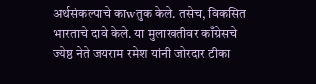अर्थसंकल्पाचे काwतुक केले. तसेच, विकसित भारताचे दावे केले. या मुलाखतीवर काँग्रेसचे ज्येष्ठ नेते जयराम रमेश यांनी जोरदार टीका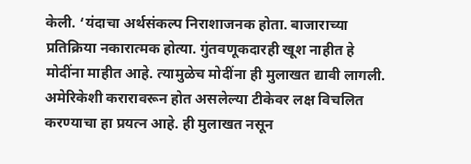केली. ‘यंदाचा अर्थसंकल्प निराशाजनक होता. बाजाराच्या प्रतिक्रिया नकारात्मक होत्या. गुंतवणूकदारही खूश नाहीत हे मोदींना माहीत आहे. त्यामुळेच मोदींना ही मुलाखत द्यावी लागली. अमेरिकेशी करारावरून होत असलेल्या टीकेवर लक्ष विचलित करण्याचा हा प्रयत्न आहे. ही मुलाखत नसून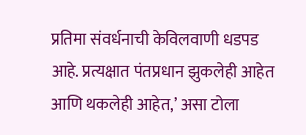प्रतिमा संवर्धनाची केविलवाणी धडपड आहे. प्रत्यक्षात पंतप्रधान झुकलेही आहेत आणि थकलेही आहेत,’ असा टोला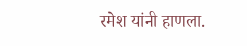रमेश यांनी हाणला.